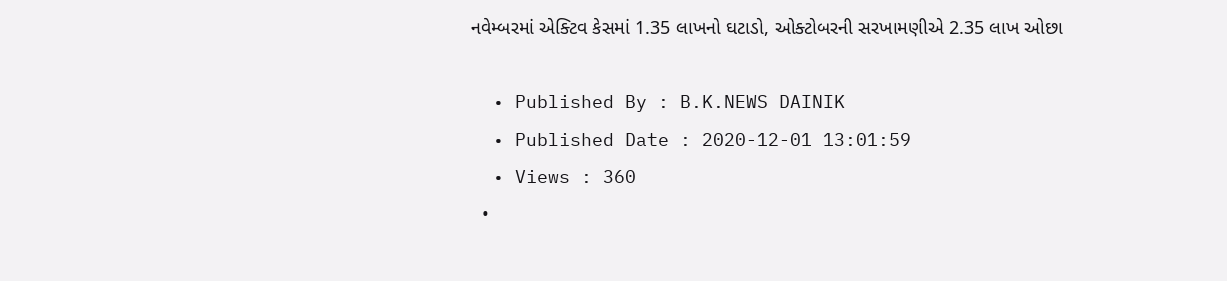નવેમ્બરમાં એક્ટિવ કેસમાં 1.35 લાખનો ઘટાડો, ઓક્ટોબરની સરખામણીએ 2.35 લાખ ઓછા

  • Published By : B.K.NEWS DAINIK
  • Published Date : 2020-12-01 13:01:59
  • Views : 360
  •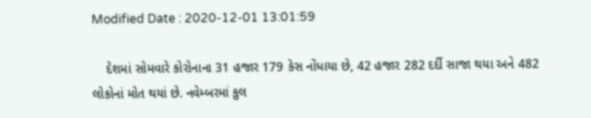Modified Date : 2020-12-01 13:01:59

    દેશમાં સોમવારે કોરોનાના 31 હજાર 179 કેસ નોંધાયા છે, 42 હજાર 282 દર્દી સાજા થયા અને 482 લોકોનાં મોત થયાં છે. નવેમ્બરમાં કુલ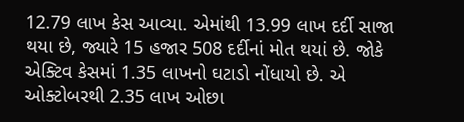12.79 લાખ કેસ આવ્યા. એમાંથી 13.99 લાખ દર્દી સાજા થયા છે, જ્યારે 15 હજાર 508 દર્દીનાં મોત થયાં છે. જોકે એક્ટિવ કેસમાં 1.35 લાખનો ઘટાડો નોંધાયો છે. એ ઓક્ટોબરથી 2.35 લાખ ઓછા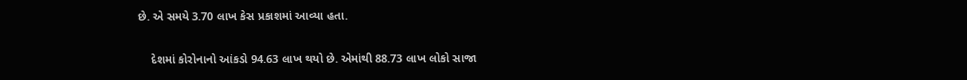છે. એ સમયે 3.70 લાખ કેસ પ્રકાશમાં આવ્યા હતા.

    દેશમાં કોરોનાનો આંકડો 94.63 લાખ થયો છે. એમાંથી 88.73 લાખ લોકો સાજા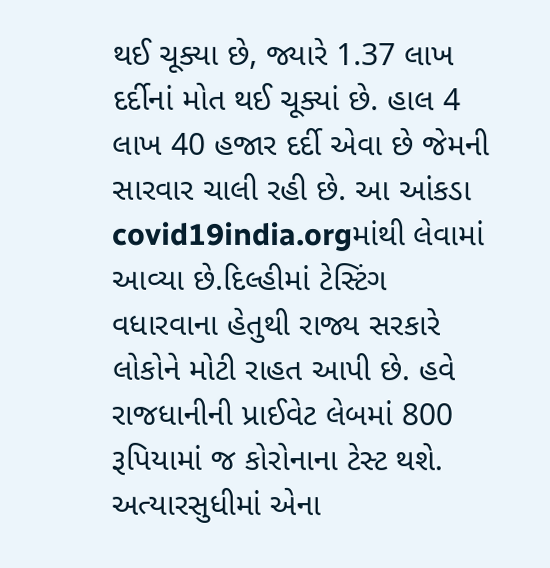થઈ ચૂક્યા છે, જ્યારે 1.37 લાખ દર્દીનાં મોત થઈ ચૂક્યાં છે. હાલ 4 લાખ 40 હજાર દર્દી એવા છે જેમની સારવાર ચાલી રહી છે. આ આંકડા covid19india.orgમાંથી લેવામાં આવ્યા છે.દિલ્હીમાં ટેસ્ટિંગ વધારવાના હેતુથી રાજ્ય સરકારે લોકોને મોટી રાહત આપી છે. હવે રાજધાનીની પ્રાઈવેટ લેબમાં 800 રૂપિયામાં જ કોરોનાના ટેસ્ટ થશે. અત્યારસુધીમાં એના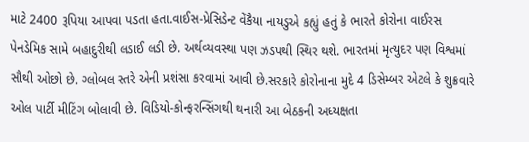માટે 2400 રૂપિયા આપવા પડતા હતા.વાઈસ-પ્રેસિડેન્ટ વેંકૈયા નાયડુએ કહ્યું હતું કે ભારતે કોરોના વાઈરસ પેનડેમિક સામે બહાદુરીથી લડાઈ લડી છે. અર્થવ્યવસ્થા પણ ઝડપથી સ્થિર થશે. ભારતમાં મૃત્યુદર પણ વિશ્વમાં સૌથી ઓછો છે. ગ્લોબલ સ્તરે એની પ્રશંસા કરવામાં આવી છે.સરકારે કોરોનાના મુદે 4 ડિસેમ્બર એટલે કે શુક્રવારે ઓલ પાર્ટી મીટિંગ બોલાવી છે. વિડિયો-કોન્ફરન્સિંગથી થનારી આ બેઠકની અધ્યક્ષતા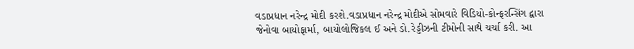વડાપ્રધાન નરેન્દ્ર મોદી કરશે.વડાપ્રધાન નરેન્દ્ર મોદીએ સોમવારે વિડિયો-કોન્ફરન્સિંગ દ્વારા જેનોવા બાયોફાર્મા, બાયોલોજિકલ ઈ અને ડો.રેડ્ડીઝની ટીમોની સાથે ચર્ચા કરી. આ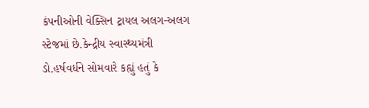કંપનીઓની વેક્સિન ટ્રાયલ અલગ-અલગ સ્ટેજમાં છે.કેન્દ્રીય સ્વાસ્થ્યમંત્રી ડો.હર્ષવર્ધને સોમવારે કહ્યું હતું કે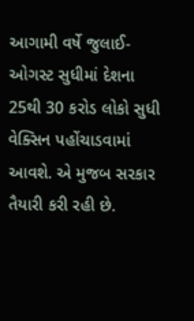આગામી વર્ષે જુલાઈ-ઓગસ્ટ સુધીમાં દેશના 25થી 30 કરોડ લોકો સુધી વેક્સિન પહોંચાડવામાં આવશે. એ મુજબ સરકાર તૈયારી કરી રહી છે.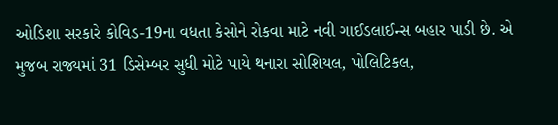ઓડિશા સરકારે કોવિડ-19ના વધતા કેસોને રોકવા માટે નવી ગાઈડલાઈન્સ બહાર પાડી છે. એ મુજબ રાજ્યમાં 31 ડિસેમ્બર સુધી મોટે પાયે થનારા સોશિયલ, પોલિટિકલ,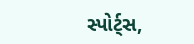સ્પોર્ટ્સ,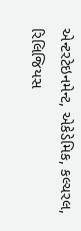એન્ટરટેઇનમેન્ટ, એકેડેમિક, કલ્ચરલ, રિલિજિયસ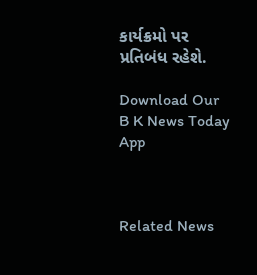કાર્યક્રમો પર પ્રતિબંધ રહેશે.

Download Our B K News Today App



Related News